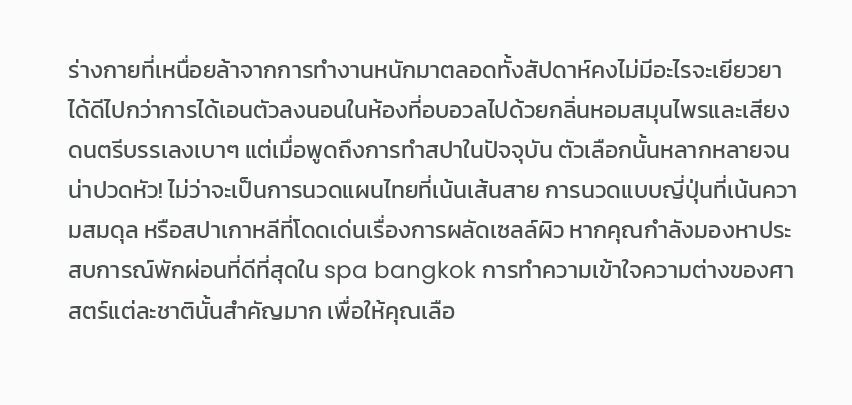ร่างกายที่เหนื่อยล้าจากการทำงานหนักมาตลอดทั้งสัปดาห์คงไม่มีอะไรจะเยียวยาได้ดีไปกว่าการได้เอนตัวลงนอนในห้องที่อบอวลไปด้วยกลิ่นหอมสมุนไพรและเสียงดนตรีบรรเลงเบาๆ แต่เมื่อพูดถึงการทำสปาในปัจจุบัน ตัวเลือกนั้นหลากหลายจนน่าปวดหัว! ไม่ว่าจะเป็นการนวดแผนไทยที่เน้นเส้นสาย การนวดแบบญี่ปุ่นที่เน้นความสมดุล หรือสปาเกาหลีที่โดดเด่นเรื่องการผลัดเซลล์ผิว หากคุณกำลังมองหาประสบการณ์พักผ่อนที่ดีที่สุดใน spa bangkok การทำความเข้าใจความต่างของศาสตร์แต่ละชาตินั้นสำคัญมาก เพื่อให้คุณเลือ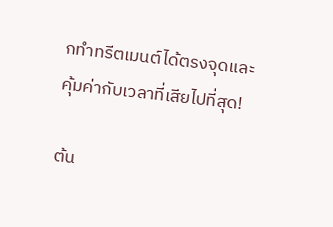กทำทรีตเมนต์ได้ตรงจุดและคุ้มค่ากับเวลาที่เสียไปที่สุด!

ต้น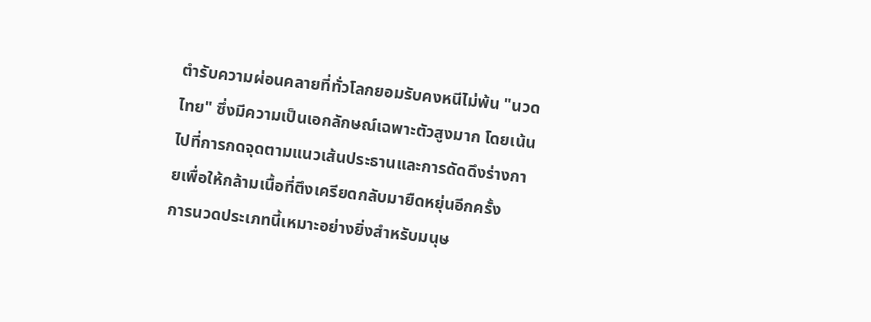ตำรับความผ่อนคลายที่ทั่วโลกยอมรับคงหนีไม่พ้น "นวดไทย" ซึ่งมีความเป็นเอกลักษณ์เฉพาะตัวสูงมาก โดยเน้นไปที่การกดจุดตามแนวเส้นประธานและการดัดดึงร่างกายเพื่อให้กล้ามเนื้อที่ตึงเครียดกลับมายืดหยุ่นอีกครั้ง
การนวดประเภทนี้เหมาะอย่างยิ่งสำหรับมนุษ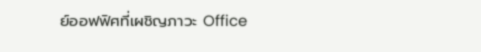ย์ออฟฟิศที่เผชิญภาวะ Office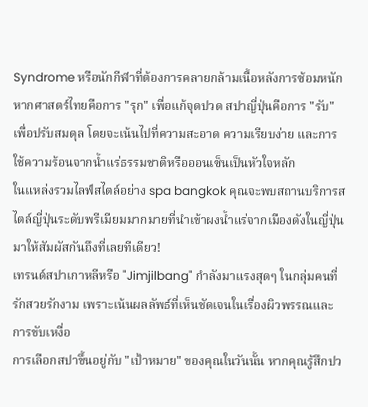Syndrome หรือนักกีฬาที่ต้องการคลายกล้ามเนื้อหลังการซ้อมหนัก
หากศาสตร์ไทยคือการ "รุก" เพื่อแก้จุดปวด สปาญี่ปุ่นคือการ "รับ" เพื่อปรับสมดุล โดยจะเน้นไปที่ความสะอาด ความเรียบง่าย และการใช้ความร้อนจากน้ำแร่ธรรมชาติหรือออนเซ็นเป็นหัวใจหลัก
ในแหล่งรวมไลฟ์สไตล์อย่าง spa bangkok คุณจะพบสถานบริการสไตล์ญี่ปุ่นระดับพรีเมียมมากมายที่นำเข้าผงน้ำแร่จากเมืองดังในญี่ปุ่นมาให้สัมผัสกันถึงที่เลยทีเดียว!
เทรนด์สปาเกาหลีหรือ "Jimjilbang" กำลังมาแรงสุดๆ ในกลุ่มคนที่รักสวยรักงาม เพราะเน้นผลลัพธ์ที่เห็นชัดเจนในเรื่องผิวพรรณและการขับเหงื่อ
การเลือกสปาขึ้นอยู่กับ "เป้าหมาย" ของคุณในวันนั้น หากคุณรู้สึกปว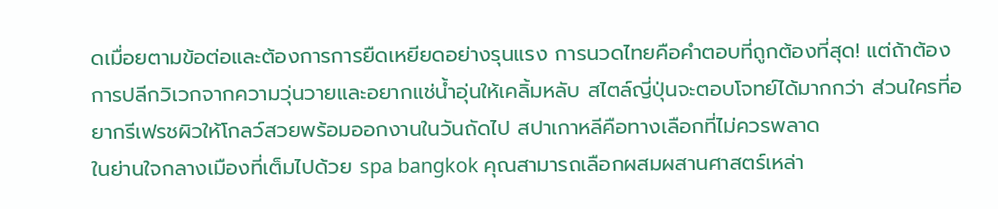ดเมื่อยตามข้อต่อและต้องการการยืดเหยียดอย่างรุนแรง การนวดไทยคือคำตอบที่ถูกต้องที่สุด! แต่ถ้าต้องการปลีกวิเวกจากความวุ่นวายและอยากแช่น้ำอุ่นให้เคลิ้มหลับ สไตล์ญี่ปุ่นจะตอบโจทย์ได้มากกว่า ส่วนใครที่อยากรีเฟรชผิวให้โกลว์สวยพร้อมออกงานในวันถัดไป สปาเกาหลีคือทางเลือกที่ไม่ควรพลาด
ในย่านใจกลางเมืองที่เต็มไปด้วย spa bangkok คุณสามารถเลือกผสมผสานศาสตร์เหล่า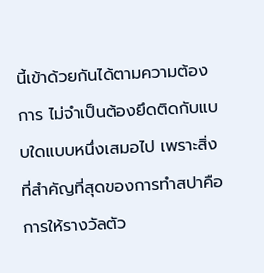นี้เข้าด้วยกันได้ตามความต้องการ ไม่จำเป็นต้องยึดติดกับแบบใดแบบหนึ่งเสมอไป เพราะสิ่งที่สำคัญที่สุดของการทำสปาคือการให้รางวัลตัว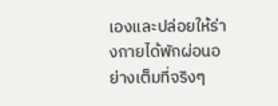เองและปล่อยให้ร่างกายได้พักผ่อนอย่างเต็มที่จริงๆ